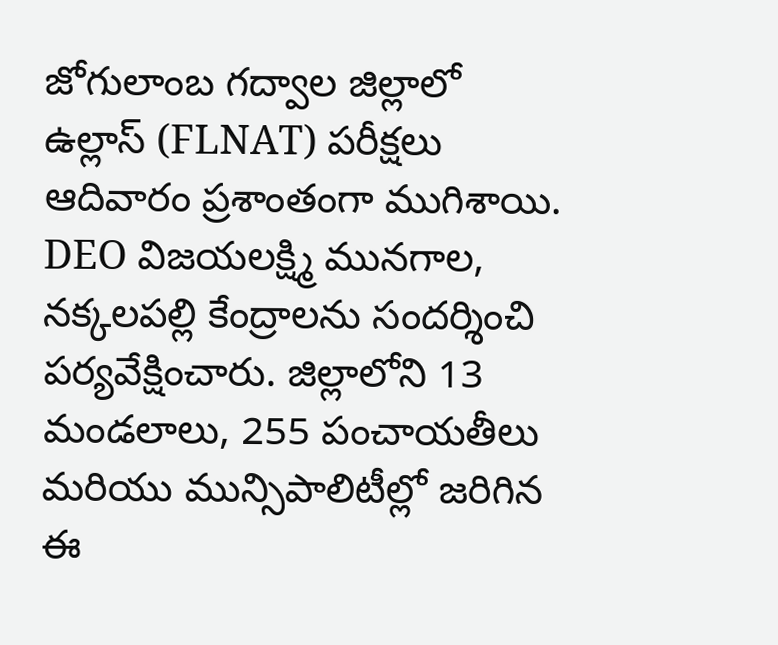జోగులాంబ గద్వాల జిల్లాలో ఉల్లాస్ (FLNAT) పరీక్షలు ఆదివారం ప్రశాంతంగా ముగిశాయి. DEO విజయలక్ష్మి మునగాల, నక్కలపల్లి కేంద్రాలను సందర్శించి పర్యవేక్షించారు. జిల్లాలోని 13 మండలాలు, 255 పంచాయతీలు మరియు మున్సిపాలిటీల్లో జరిగిన ఈ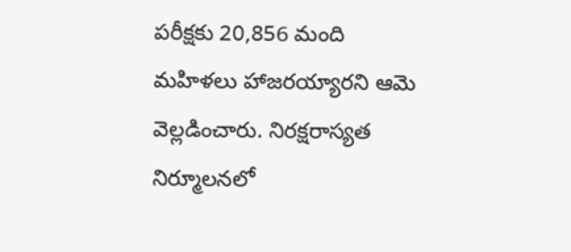పరీక్షకు 20,856 మంది మహిళలు హాజరయ్యారని ఆమె వెల్లడించారు. నిరక్షరాస్యత నిర్మూలనలో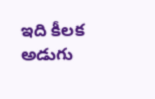ఇది కీలక అడుగు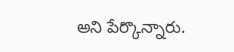అని పేర్కొన్నారు.